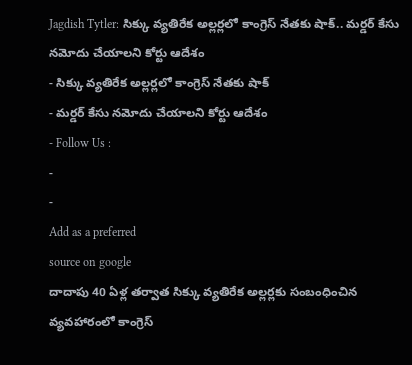Jagdish Tytler: సిక్కు వ్యతిరేక అల్లర్లలో కాంగ్రెస్ నేతకు షాక్.. మర్డర్ కేసు నమోదు చేయాలని కోర్టు ఆదేశం
- సిక్కు వ్యతిరేక అల్లర్లలో కాంగ్రెస్ నేతకు షాక్
- మర్డర్ కేసు నమోదు చేయాలని కోర్టు ఆదేశం
- Follow Us :
-
-
Add as a preferred
source on google
దాదాపు 40 ఏళ్ల తర్వాత సిక్కు వ్యతిరేక అల్లర్లకు సంబంధించిన వ్యవహారంలో కాంగ్రెస్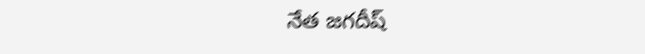నేత జగదీష్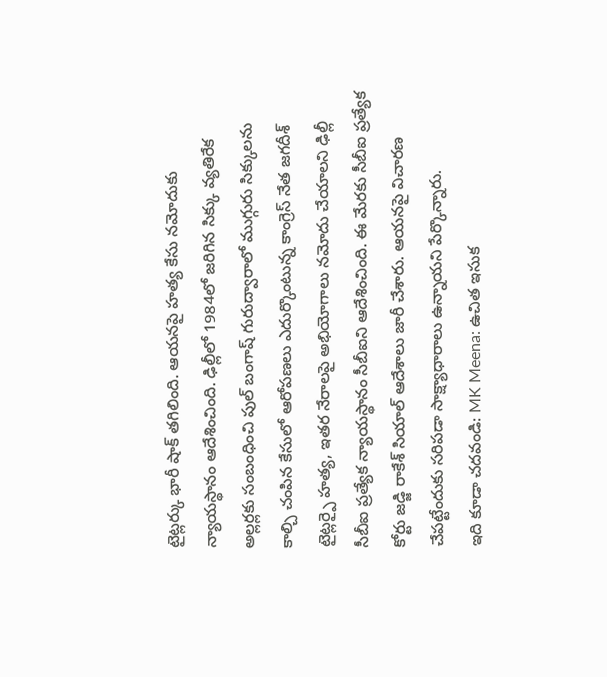టైట్లర్కు భారీ షాక్ తగిలింది. ఆయనపై హత్య కేసు నమోదుకు న్యాయస్థానం ఆదేశించింది. ఢిల్లీలో 1984లో జరిగిన సిక్కు వ్యతిరేక అల్లర్లకు సంబంధించి పుల్ బంగాష్ గురుద్వారాలో ముగ్గురు సిక్కులను కాల్చి చంపిన కేసులో ఆరోపణలు ఎదుర్కొంటున్న కాంగ్రెస్ నేత జగదీశ్ టైట్లర్పై హత్య, ఇతర నేరాలపై అభియోగాలు నమోదు చేయాలని ఢిల్లీ సీబీఐ ప్రత్యేక న్యాయస్థానం సీబీఐని ఆదేశించింది. ఈ మేరకు సీబీఐ ప్రత్యేక కోర్టు జడ్జి రాకేశ్ సియాల్ ఆదేశాలు జారీ చేశారు. ఆయనపై విచారణ చేపట్టేందుకు సరిపడా సాక్ష్యాధారాలు ఉన్నాయని పేర్కొన్నారు.
ఇది కూడా చదవండి: MK Meena: ఉచిత ఇసుక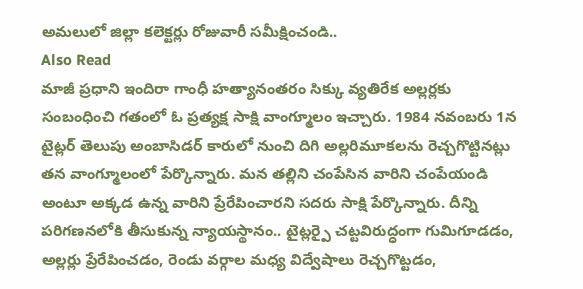అమలులో జిల్లా కలెక్టర్లు రోజువారీ సమీక్షించండి..
Also Read
మాజీ ప్రధాని ఇందిరా గాంధీ హత్యానంతరం సిక్కు వ్యతిరేక అల్లర్లకు సంబంధించి గతంలో ఓ ప్రత్యక్ష సాక్షి వాంగ్మూలం ఇచ్చారు. 1984 నవంబరు 1న టైట్లర్ తెలుపు అంబాసిడర్ కారులో నుంచి దిగి అల్లరిమూకలను రెచ్చగొట్టినట్లు తన వాంగ్మూలంలో పేర్కొన్నారు. మన తల్లిని చంపేసిన వారిని చంపేయండి అంటూ అక్కడ ఉన్న వారిని ప్రేరేపించారని సదరు సాక్షి పేర్కొన్నారు. దీన్ని పరిగణనలోకి తీసుకున్న న్యాయస్థానం.. టైట్లర్పై చట్టవిరుద్ధంగా గుమిగూడడం, అల్లర్లు ప్రేరేపించడం, రెండు వర్గాల మధ్య విద్వేషాలు రెచ్చగొట్టడం,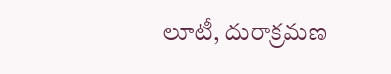లూటీ, దురాక్రమణ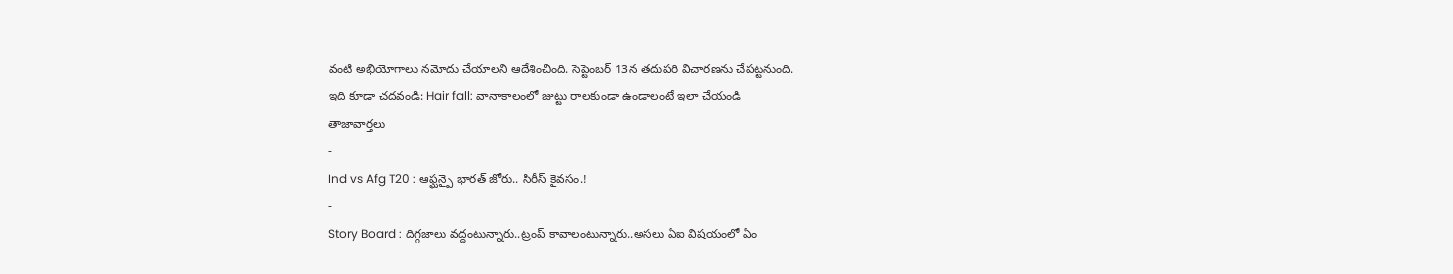వంటి అభియోగాలు నమోదు చేయాలని ఆదేశించింది. సెప్టెంబర్ 13న తదుపరి విచారణను చేపట్టనుంది.
ఇది కూడా చదవండి: Hair fall: వానాకాలంలో జుట్టు రాలకుండా ఉండాలంటే ఇలా చేయండి
తాజావార్తలు
-
Ind vs Afg T20 : ఆఫ్ఘన్పై భారత్ జోరు.. సిరీస్ కైవసం.!
-
Story Board : దిగ్గజాలు వద్దంటున్నారు..ట్రంప్ కావాలంటున్నారు..అసలు ఏఐ విషయంలో ఏం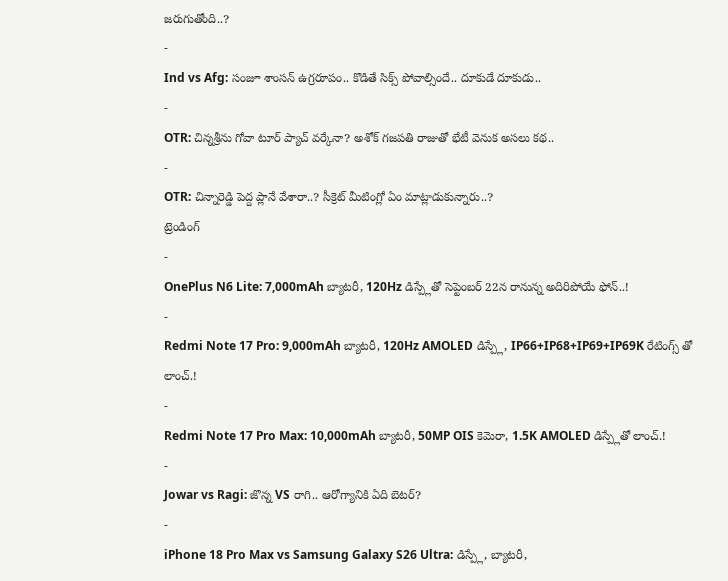జరుగుతోంది..?
-
Ind vs Afg: సంజూ శాంసన్ ఉగ్రరూపం.. కొడితే సిక్స్ పోవాల్సిందే.. దూకుడే దూకుడు..
-
OTR: చిన్నశ్రీను గోవా టూర్ ప్యాచ్ వర్కేనా? అశోక్ గజపతి రాజుతో భేటీ వెనుక అసలు కథ..
-
OTR: చిన్నారెడ్డి పెద్ద ప్లానే వేశారా..? సీక్రెట్ మీటింగ్లో ఏం మాట్లాడుకున్నారు..?
ట్రెండింగ్
-
OnePlus N6 Lite: 7,000mAh బ్యాటరీ, 120Hz డిస్ప్లేతో సెప్టెంబర్ 22న రానున్న అదిరిపోయే ఫోన్..!
-
Redmi Note 17 Pro: 9,000mAh బ్యాటరీ, 120Hz AMOLED డిస్ప్లే, IP66+IP68+IP69+IP69K రేటింగ్స్ తో లాంచ్.!
-
Redmi Note 17 Pro Max: 10,000mAh బ్యాటరీ, 50MP OIS కెమెరా, 1.5K AMOLED డిస్ప్లేతో లాంచ్.!
-
Jowar vs Ragi: జొన్న VS రాగి.. ఆరోగ్యానికి ఏది బెటర్?
-
iPhone 18 Pro Max vs Samsung Galaxy S26 Ultra: డిస్ప్లే, బ్యాటరీ,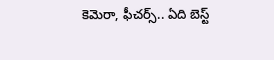కెమెరా, ఫీచర్స్.. ఏది బెస్ట్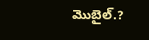మొబైల్.?